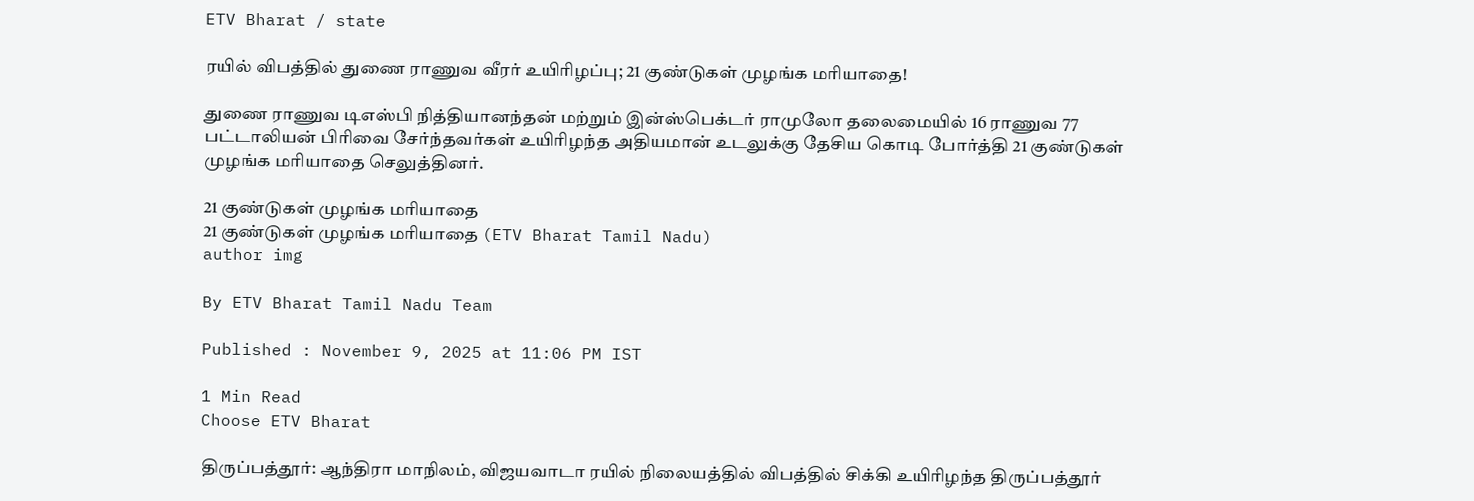ETV Bharat / state

ரயில் விபத்தில் துணை ராணுவ வீரர் உயிரிழப்பு; 21 குண்டுகள் முழங்க மரியாதை!

துணை ராணுவ டிஎஸ்பி நித்தியானந்தன் மற்றும் இன்ஸ்பெக்டர் ராமுலோ தலைமையில் 16 ராணுவ 77 பட்டாலியன் பிரிவை சேர்ந்தவர்கள் உயிரிழந்த அதியமான் உடலுக்கு தேசிய கொடி போர்த்தி 21 குண்டுகள் முழங்க மரியாதை செலுத்தினர்.

21 குண்டுகள் முழங்க மரியாதை
21 குண்டுகள் முழங்க மரியாதை (ETV Bharat Tamil Nadu)
author img

By ETV Bharat Tamil Nadu Team

Published : November 9, 2025 at 11:06 PM IST

1 Min Read
Choose ETV Bharat

திருப்பத்தூர்: ஆந்திரா மாநிலம், விஜயவாடா ரயில் நிலையத்தில் விபத்தில் சிக்கி உயிரிழந்த திருப்பத்தூர்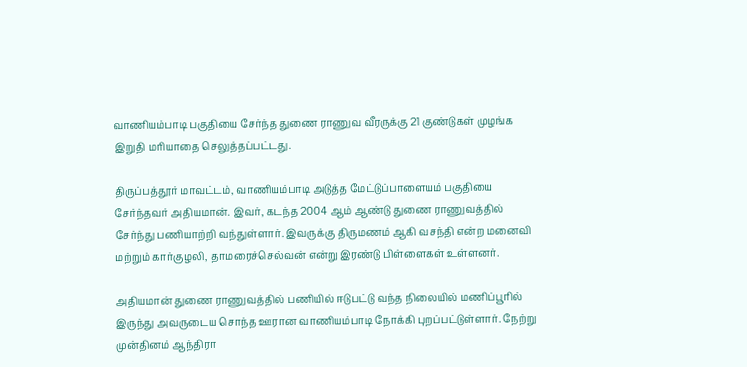வாணியம்பாடி பகுதியை சேர்ந்த துணை ராணுவ வீரருக்கு 21 குண்டுகள் முழங்க இறுதி மரியாதை செலுத்தப்பட்டது.

திருப்பத்தூர் மாவட்டம், வாணியம்பாடி அடுத்த மேட்டுப்பாளையம் பகுதியை சேர்ந்தவர் அதியமான். இவர், கடந்த 2004 ஆம் ஆண்டு துணை ராணுவத்தில் சேர்ந்து பணியாற்றி வந்துள்ளார். இவருக்கு திருமணம் ஆகி வசந்தி என்ற மனைவி மற்றும் கார்குழலி, தாமரைச்செல்வன் என்று இரண்டு பிள்ளைகள் உள்ளனர்.

அதியமான் துணை ராணுவத்தில் பணியில் ஈடுபட்டு வந்த நிலையில் மணிப்பூரில் இருந்து அவருடைய சொந்த ஊரான வாணியம்பாடி நோக்கி புறப்பட்டுள்ளார். நேற்று முன்தினம் ஆந்திரா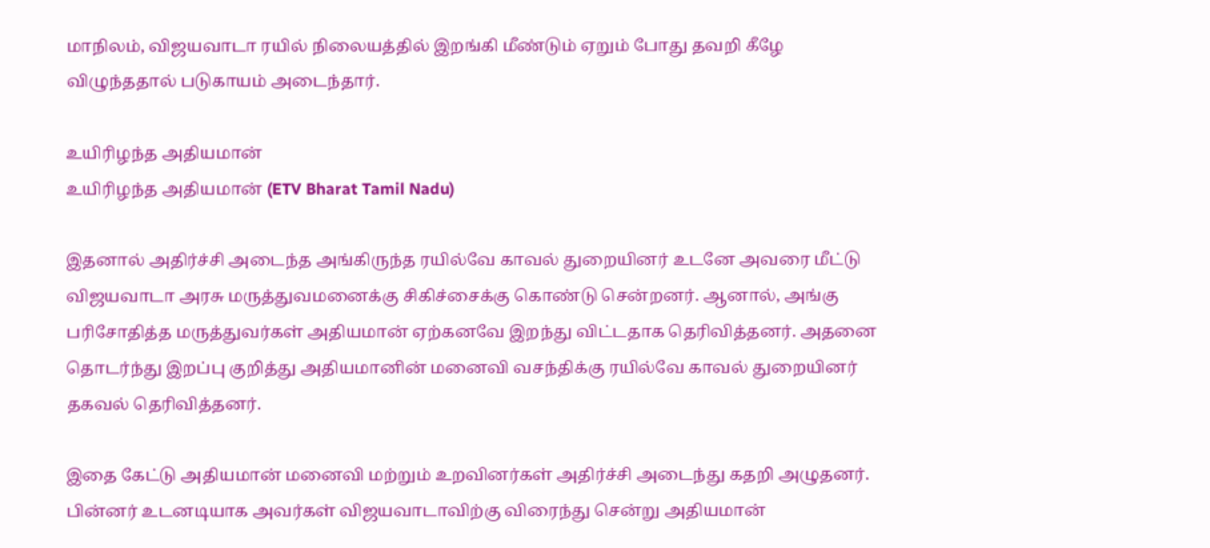மாநிலம், விஜயவாடா ரயில் நிலையத்தில் இறங்கி மீண்டும் ஏறும் போது தவறி கீழே விழுந்ததால் படுகாயம் அடைந்தார்.

உயிரிழந்த அதியமான்
உயிரிழந்த அதியமான் (ETV Bharat Tamil Nadu)

இதனால் அதிர்ச்சி அடைந்த அங்கிருந்த ரயில்வே காவல் துறையினர் உடனே அவரை மீட்டு விஜயவாடா அரசு மருத்துவமனைக்கு சிகிச்சைக்கு கொண்டு சென்றனர். ஆனால், அங்கு பரிசோதித்த மருத்துவர்கள் அதியமான் ஏற்கனவே இறந்து விட்டதாக தெரிவித்தனர். அதனை தொடர்ந்து இறப்பு குறித்து அதியமானின் மனைவி வசந்திக்கு ரயில்வே காவல் துறையினர் தகவல் தெரிவித்தனர்.

இதை கேட்டு அதியமான் மனைவி மற்றும் உறவினர்கள் அதிர்ச்சி அடைந்து கதறி அழுதனர். பின்னர் உடனடியாக அவர்கள் விஜயவாடாவிற்கு விரைந்து சென்று அதியமான்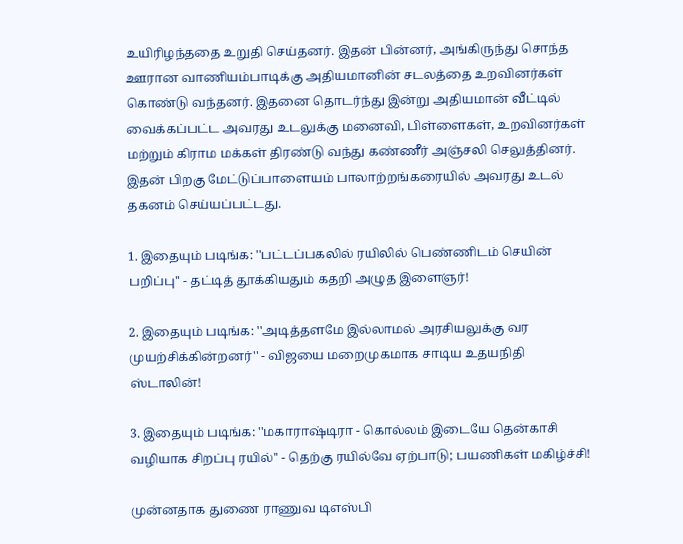உயிரிழந்ததை உறுதி செய்தனர். இதன் பின்னர், அங்கிருந்து சொந்த ஊரான வாணியம்பாடிக்கு அதியமானின் சடலத்தை உறவினர்கள் கொண்டு வந்தனர். இதனை தொடர்ந்து இன்று அதியமான் வீட்டில் வைக்கப்பட்ட அவரது உடலுக்கு மனைவி, பிள்ளைகள், உறவினர்கள் மற்றும் கிராம மக்கள் திரண்டு வந்து கண்ணீர் அஞ்சலி செலுத்தினர். இதன் பிறகு மேட்டுப்பாளையம் பாலாற்றங்கரையில் அவரது உடல் தகனம் செய்யப்பட்டது.

1. இதையும் படிங்க: ''பட்டப்பகலில் ரயிலில் பெண்ணிடம் செயின் பறிப்பு'' - தட்டித் தூக்கியதும் கதறி அழுத இளைஞர்!

2. இதையும் படிங்க: ''அடித்தளமே இல்லாமல் அரசியலுக்கு வர முயற்சிக்கின்றனர்'' - விஜயை மறைமுகமாக சாடிய உதயநிதி ஸ்டாலின்!

3. இதையும் படிங்க: ''மகாராஷ்டிரா - கொல்லம் இடையே தென்காசி வழியாக சிறப்பு ரயில்'' - தெற்கு ரயில்வே ஏற்பாடு; பயணிகள் மகிழ்ச்சி!

முன்னதாக துணை ராணுவ டிஎஸ்பி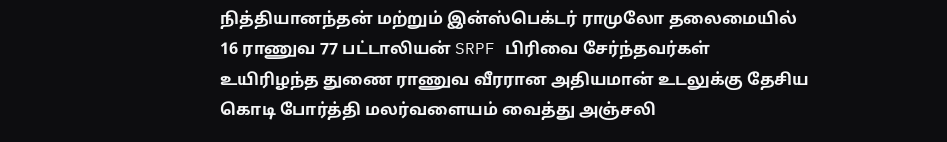நித்தியானந்தன் மற்றும் இன்ஸ்பெக்டர் ராமுலோ தலைமையில் 16 ராணுவ 77 பட்டாலியன் SRPF பிரிவை சேர்ந்தவர்கள் உயிரிழந்த துணை ராணுவ வீரரான அதியமான் உடலுக்கு தேசிய கொடி போர்த்தி மலர்வளையம் வைத்து அஞ்சலி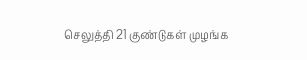செலுத்தி 21 குண்டுகள் முழங்க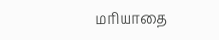மரியாதை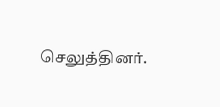செலுத்தினர்.